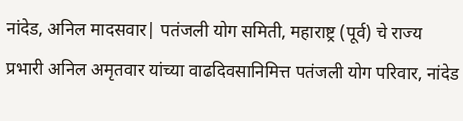नांदेड, अनिल मादसवार| पतंजली योग समिती, महाराष्ट्र (पूर्व) चे राज्य प्रभारी अनिल अमृतवार यांच्या वाढदिवसानिमित्त पतंजली योग परिवार, नांदेड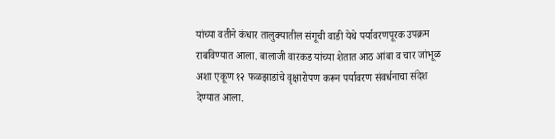यांच्या वतीने कंधार तालुक्यातील संगूची वाडी येथे पर्यावरणपूरक उपक्रम राबविण्यात आला. बालाजी वारकड यांच्या शेतात आठ आंबा व चार जांभूळ अशा एकूण १२ फळझाडांचे वृक्षारोपण करून पर्यावरण संवर्धनाचा संदेश देण्यात आला.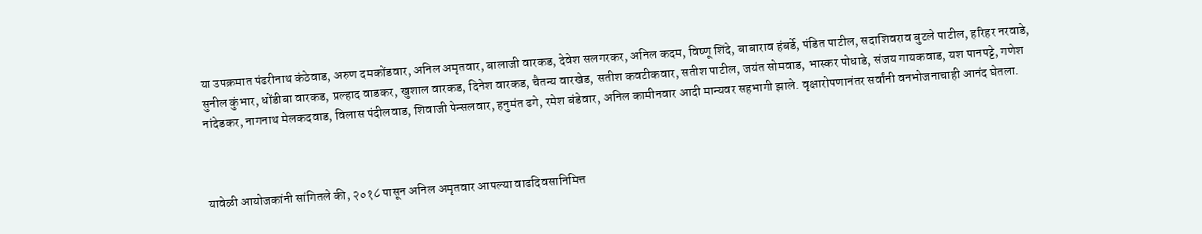या उपक्रमात पंढरीनाथ कंठेवाड, अरुण दमकोंडवार, अनिल अमृतवार, बालाजी वारकड, देवेश सलगरकर, अनिल कदम, विष्णू शिंदे, बाबाराव हंबर्डे, पंडित पाटील, सदाशिवराव बुटले पाटील, हरिहर नरवाडे, सुनील कुंभार, धोंडीबा वारकड, प्रल्हाद वाडकर, खुशाल वारकड, दिनेश वारकड, चैतन्य वारखेड, सतीश कवटीकवार, सतीश पाटील, जयंत सोमवाड, भास्कर पोधाडे, संजय गायकवाड, यश पानपट्टे, गणेश नांदेडकर, नागनाथ मेलकदवाड, विलास पंदीलवाड, शिवाजी पेन्सलवार, हनुमंत ढगे, रमेश बंडेवार, अनिल कामीनवार आदी मान्यवर सहभागी झाले. वृक्षारोपणानंतर सर्वांनी वनभोजनाचाही आनंद घेतला.



यावेळी आयोजकांनी सांगितले की, २०१८ पासून अनिल अमृतवार आपल्या वाढदिवसानिमित्त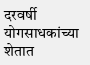दरवर्षी योगसाधकांच्या शेतात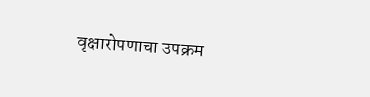वृक्षारोपणाचा उपक्रम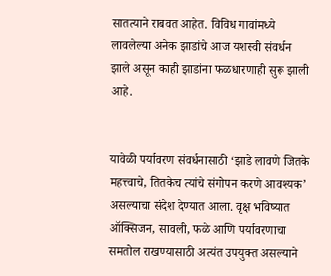सातत्याने राबवत आहेत. विविध गावांमध्ये लावलेल्या अनेक झाडांचे आज यशस्वी संवर्धन झाले असून काही झाडांना फळधारणाही सुरू झाली आहे.


यावेळी पर्यावरण संवर्धनासाठी ‘झाडे लावणे जितके महत्त्वाचे, तितकेच त्यांचे संगोपन करणे आवश्यक’ असल्याचा संदेश देण्यात आला. वृक्ष भविष्यात ऑक्सिजन, सावली, फळे आणि पर्यावरणाचा समतोल राखण्यासाठी अत्यंत उपयुक्त असल्याने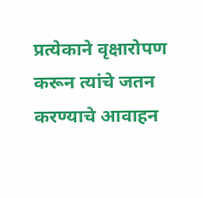प्रत्येकाने वृक्षारोपण करून त्यांचे जतन करण्याचे आवाहन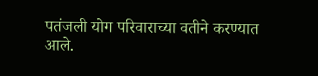पतंजली योग परिवाराच्या वतीने करण्यात आले.